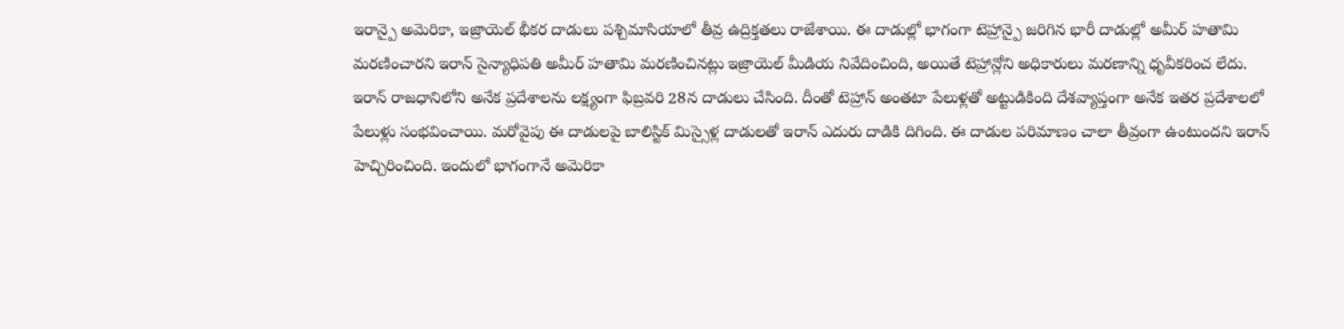ఇరాన్పై అమెరికా, ఇజ్రాయెల్ భీకర దాడులు పశ్చిమాసియాలో తీవ్ర ఉద్రిక్తతలు రాజేశాయి. ఈ దాడుల్లో భాగంగా టెహ్రాన్పై జరిగిన భారీ దాడుల్లో అమీర్ హతామి మరణించారని ఇరాన్ సైన్యాధిపతి అమీర్ హతామి మరణించినట్లు ఇజ్రాయెల్ మీడియ నివేదించింది, అయితే టెహ్రాన్లోని అధికారులు మరణాన్ని ధృవీకరించ లేదు.
ఇరాన్ రాజధానిలోని అనేక ప్రదేశాలను లక్ష్యంగా ఫిబ్రవరి 28న దాడులు చేసింది. దీంతో టెహ్రాన్ అంతటా పేలుళ్లతో అట్టుడికింది దేశవ్యాప్తంగా అనేక ఇతర ప్రదేశాలలో పేలుళ్లు సంభవించాయి. మరోవైపు ఈ దాడులపై బాలిస్టిక్ మిస్సైళ్ల దాడులతో ఇరాన్ ఎదురు దాడికి దిగింది. ఈ దాడుల పరిమాణం చాలా తీవ్రంగా ఉంటుందని ఇరాన్ హెచ్చిరించింది. ఇందులో భాగంగానే అమెరికా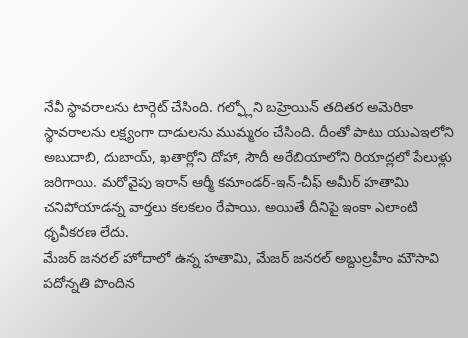నేవీ స్థావరాలను టార్గెట్ చేసింది. గల్ఫ్లోని బహ్రెయిన్ తదితర అమెరికా స్థావరాలను లక్ష్యంగా దాడులను ముమ్మరం చేసింది. దీంతో పాటు యుఎఇలోని అబుదాబి, దుబాయ్, ఖతార్లోని దోహా, సౌదీ అరేబియాలోని రియాద్లలో పేలుళ్లు జరిగాయి. మరోవైపు ఇరాన్ ఆర్మీ కమాండర్-ఇన్-చీఫ్ అమీర్ హతామి చనిపోయాడన్న వార్తలు కలకలం రేపాయి. అయితే దీనిపై ఇంకా ఎలాంటి ధృవీకరణ లేదు.
మేజర్ జనరల్ హోదాలో ఉన్న హతామి, మేజర్ జనరల్ అబ్దుల్రహీం మౌసావి పదోన్నతి పొందిన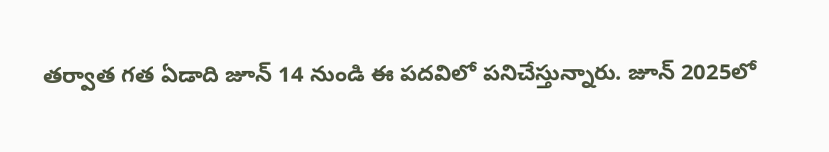తర్వాత గత ఏడాది జూన్ 14 నుండి ఈ పదవిలో పనిచేస్తున్నారు. జూన్ 2025లో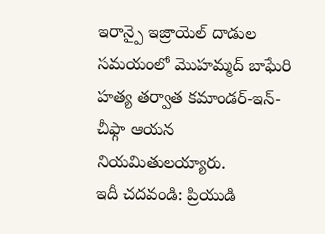ఇరాన్పై ఇజ్రాయెల్ దాడుల సమయంలో మొహమ్మద్ బాఘేరి హత్య తర్వాత కమాండర్-ఇన్-చీఫ్గా ఆయన నియమితులయ్యారు.
ఇదీ చదవండి: ప్రియుడి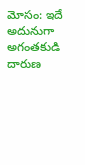మోసం: ఇదే అదునుగా అగంతకుడి దారుణ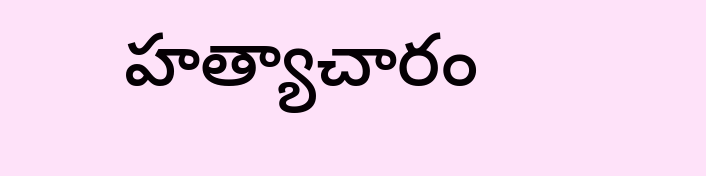హత్యాచారం